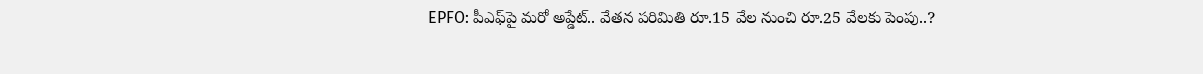EPFO: పీఎఫ్‌పై మరో అప్డేట్.. వేతన పరిమితి రూ.15 వేల నుంచి రూ.25 వేలకు పెంపు..?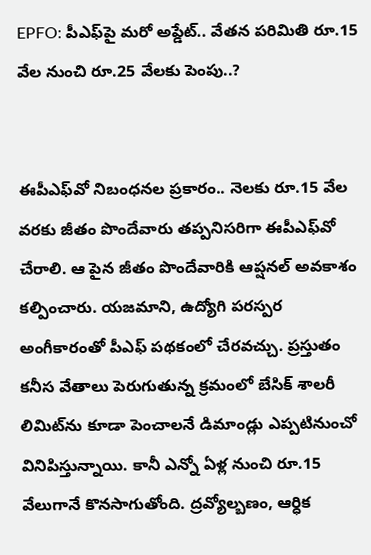EPFO: పీఎఫ్‌పై మరో అప్డేట్.. వేతన పరిమితి రూ.15 వేల నుంచి రూ.25 వేలకు పెంపు..?


ఈపీఎఫ్‌వో నిబంధనల ప్రకారం.. నెలకు రూ.15 వేల వరకు జీతం పొందేవారు తప్పనిసరిగా ఈపీఎఫ్‌వో చేరాలి. ఆ పైన జీతం పొందేవారికి ఆప్షనల్ అవకాశం కల్పించారు. యజమాని, ఉద్యోగి పరస్పర అంగీకారంతో పీఎఫ్ పథకంలో చేరవచ్చు. ప్రస్తుతం కనీస వేతాలు పెరుగుతున్న క్రమంలో బేసిక్ శాలరీ లిమిట్‌ను కూడా పెంచాలనే డిమాండ్లు ఎప్పటినుంచో వినిపిస్తున్నాయి. కానీ ఎన్నో ఏళ్ల నుంచి రూ.15 వేలుగానే కొనసాగుతోంది. ద్రవ్యోల్బణం, ఆర్ధిక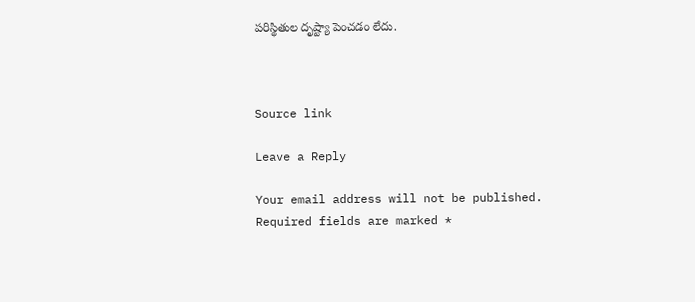పరిస్థితుల దృష్ట్యా పెంచడం లేదు.



Source link

Leave a Reply

Your email address will not be published. Required fields are marked *